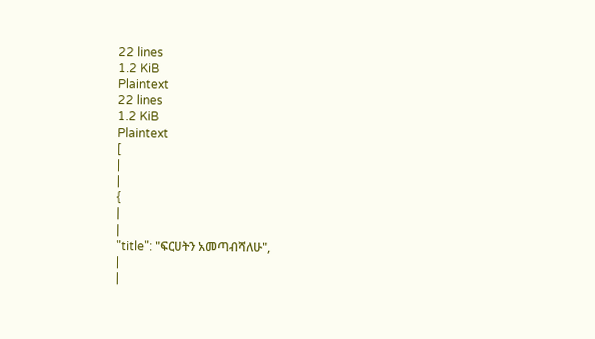22 lines
1.2 KiB
Plaintext
22 lines
1.2 KiB
Plaintext
[
|
|
{
|
|
"title": "ፍርሀትን አመጣብሻለሁ",
|
|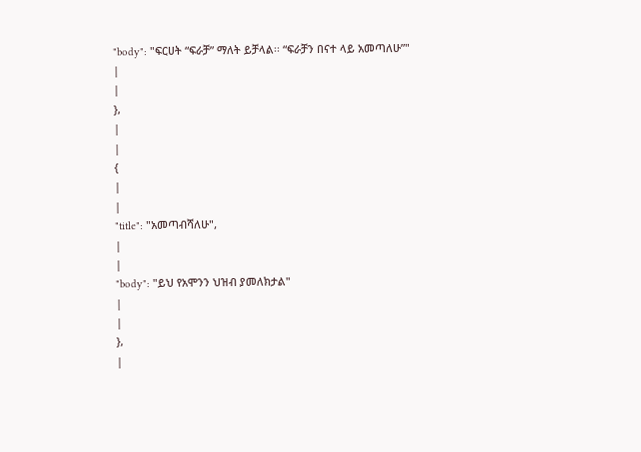"body": "ፍርሀት “ፍራቻ” ማለት ይቻላል፡፡ “ፍራቻን በናተ ላይ አመጣለሁ”"
|
|
},
|
|
{
|
|
"title": "አመጣብሻለሁ",
|
|
"body": "ይህ የአሞንን ህዝብ ያመለክታል"
|
|
},
|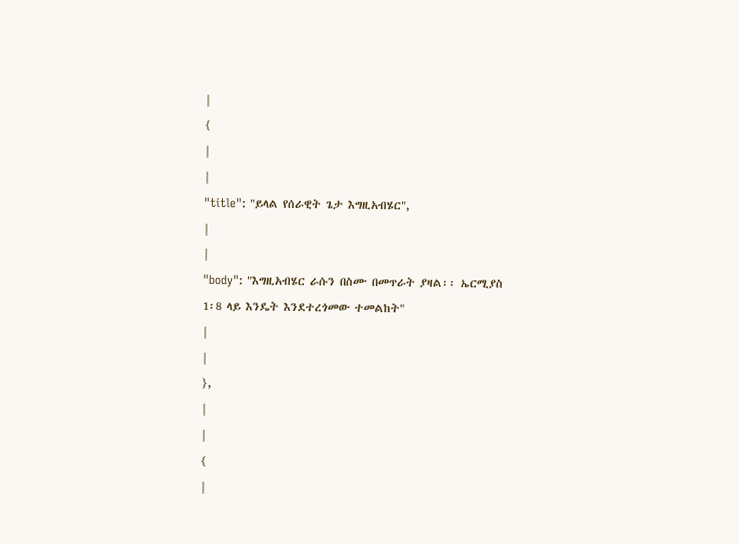|
{
|
|
"title": "ይላል የሰራዊት ጌታ እግዚአብሄር",
|
|
"body": "እግዚአብሄር ራሱን በስሙ በመጥራት ያዛል፡፡ ኤርሚያስ 1፡8 ላይ እንዴት እንደተረጎመው ተመልከት"
|
|
},
|
|
{
|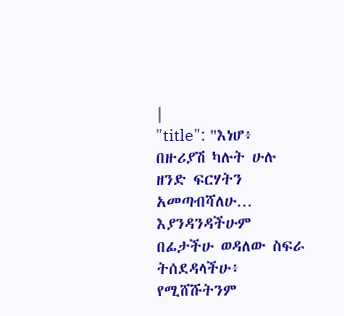|
"title": "እነሆ፥ በዙሪያሽ ካሉት ሁሉ ዘንድ ፍርሃትን አመጣብሻለሁ… እያንዳንዳችሁም በፊታችሁ ወዳለው ስፍራ ትሰደዳላችሁ፥ የሚሸሹትንም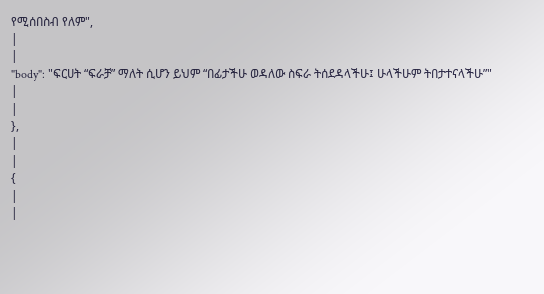የሚሰበስብ የለም",
|
|
"body": "ፍርሀት “ፍራቻ” ማለት ሲሆን ይህም “በፊታችሁ ወዳለው ስፍራ ትሰደዳላችሁ፤ ሁላችሁም ትበታተናላችሁ”"
|
|
},
|
|
{
|
|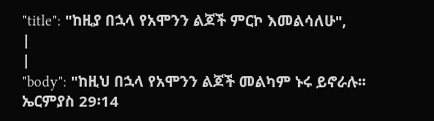"title": "ከዚያ በኋላ የአሞንን ልጆች ምርኮ እመልሳለሁ",
|
|
"body": "ከዚህ በኋላ የአሞንን ልጆች መልካም ኑሩ ይኖራሉ፡፡ ኤርምያስ 29፡14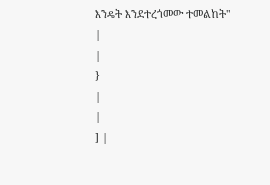እንዴት እንደተረጎመው ተመልከት"
|
|
}
|
|
] |